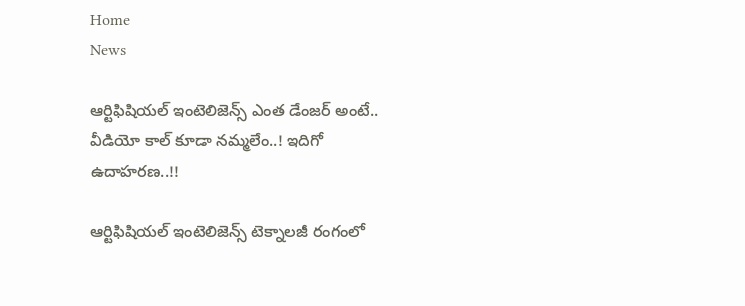Home
News

ఆర్టిఫిషియల్‌ ఇంటెలిజెన్స్‌ ఎంత డేంజర్‌ అంటే.. వీడియో కాల్‌ కూడా నమ్మలేం..! ఇదిగో ఉదాహరణ..!!

ఆర్టిఫిషియల్‌ ఇంటెలిజెన్స్‌ టెక్నాలజీ రంగంలో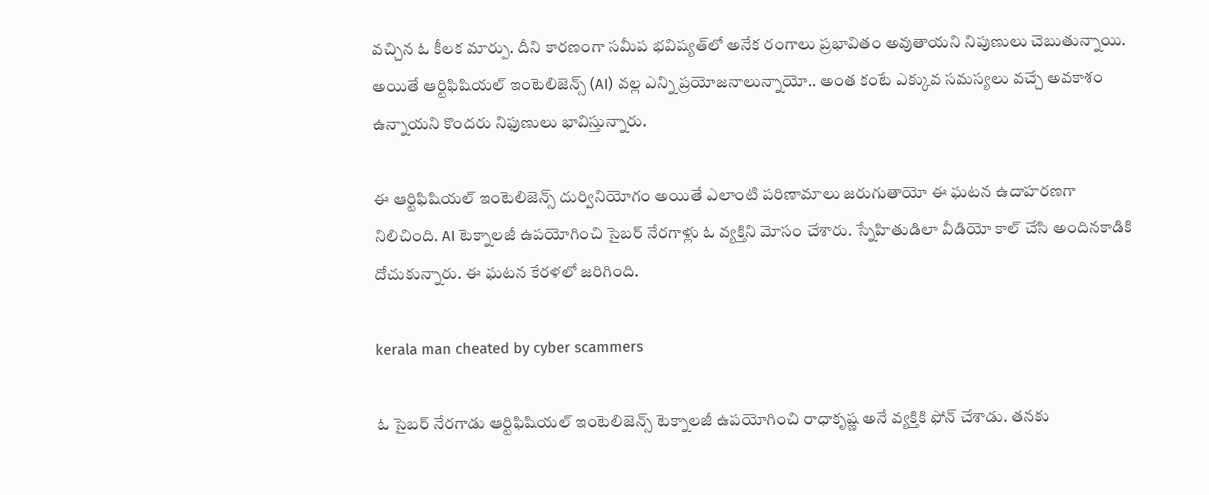వచ్చిన ఓ కీలక మార్పు. దీని కారణంగా సమీప భవిష్యత్‌లో అనేక రంగాలు ప్రభావితం అవుతాయని నిపుణులు చెబుతున్నాయి. అయితే ఆర్టిఫిషియల్‌ ఇంటెలిజెన్స్‌ (AI) వల్ల ఎన్ని ప్రయోజనాలున్నాయో.. అంత కంటే ఎక్కువ సమస్యలు వచ్చే అవకాశం ఉన్నాయని కొందరు నిఫుణులు భావిస్తున్నారు.

ఈ ఆర్టిఫిషియల్ ఇంటెలిజెన్స్‌ దుర్వినియోగం అయితే ఎలాంటి పరిణామాలు జరుగుతాయో ఈ ఘటన ఉదాహరణగా నిలిచింది. AI టెక్నాలజీ ఉపయోగించి సైబర్‌ నేరగాళ్లు ఓ వ్యక్తిని మోసం చేశారు. స్నేహితుడిలా వీడియో కాల్‌ చేసి అందినకాడికి దోచుకున్నారు. ఈ ఘటన కేరళలో జరిగింది.

kerala man cheated by cyber scammers

ఓ సైబర్‌ నేరగాడు ఆర్టిఫిషియల్‌ ఇంటెలిజెన్స్‌ టెక్నాలజీ ఉపయోగించి రాధాకృష్ణ అనే వ్యక్తికి ఫోన్‌ చేశాడు. తనకు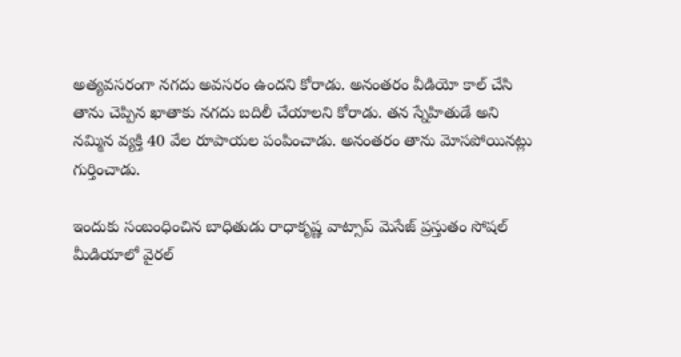అత్యవసరంగా నగదు అవసరం ఉందని కోరాడు. అనంతరం వీడియో కాల్‌ చేసి తాను చెప్పిన ఖాతాకు నగదు బదిలీ చేయాలని కోరాడు. తన స్నేహితుడే అని నమ్మిన వ్యక్తి 40 వేల రూపాయల పంపించాడు. అనంతరం తాను మోసపోయినట్లు గుర్తించాడు.

ఇందుకు సంబంధించిన బాధితుడు రాధాకృష్ణ వాట్సాప్‌ మెసేజ్‌ ప్రస్తుతం సోషల్‌ మీడియాలో వైరల్‌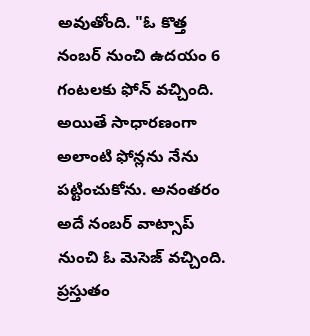అవుతోంది. "ఓ కొత్త నంబర్‌ నుంచి ఉదయం 6 గంటలకు ఫోన్‌ వచ్చింది. అయితే సాధారణంగా అలాంటి ఫోన్లను నేను పట్టించుకోను. అనంతరం అదే నంబర్‌ వాట్సాప్‌ నుంచి ఓ మెసెజ్‌ వచ్చింది. ప్రస్తుతం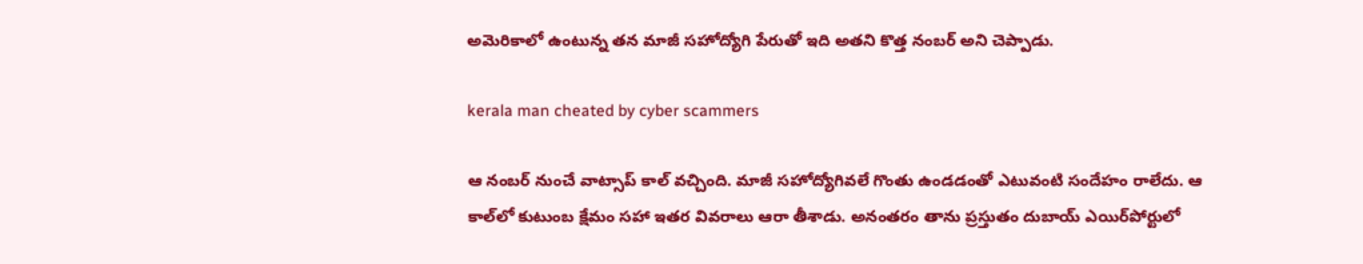అమెరికాలో ఉంటున్న తన మాజీ సహోద్యోగి పేరుతో ఇది అతని కొత్త నంబర్‌ అని చెప్పాడు.

kerala man cheated by cyber scammers

ఆ నంబర్‌ నుంచే వాట్సాప్‌ కాల్‌ వచ్చింది. మాజీ సహోద్యోగివలే గొంతు ఉండడంతో ఎటువంటి సందేహం రాలేదు. ఆ కాల్‌లో కుటుంబ క్షేమం సహా ఇతర వివరాలు ఆరా తీశాడు. అనంతరం తాను ప్రస్తుతం దుబాయ్‌ ఎయిర్‌పోర్టులో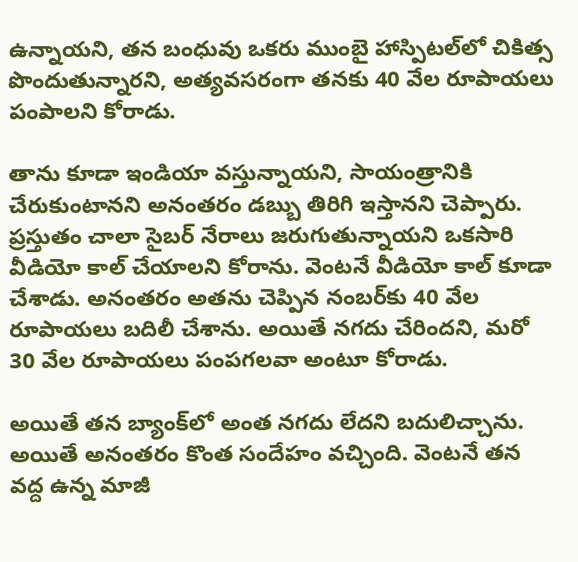ఉన్నాయని, తన బంధువు ఒకరు ముంబై హాస్పిటల్‌లో చికిత్స పొందుతున్నారని, అత్యవసరంగా తనకు 40 వేల రూపాయలు పంపాలని కోరాడు.

తాను కూడా ఇండియా వస్తున్నాయని, సాయంత్రానికి చేరుకుంటానని అనంతరం డబ్బు తిరిగి ఇస్తానని చెప్పారు. ప్రస్తుతం చాలా సైబర్‌ నేరాలు జరుగుతున్నాయని ఒకసారి వీడియో కాల్‌ చేయాలని కోరాను. వెంటనే వీడియో కాల్‌ కూడా చేశాడు. అనంతరం అతను చెప్పిన నంబర్‌కు 40 వేల రూపాయలు బదిలీ చేశాను. అయితే నగదు చేరిందని, మరో 30 వేల రూపాయలు పంపగలవా అంటూ కోరాడు.

అయితే తన బ్యాంక్‌లో అంత నగదు లేదని బదులిచ్చాను. అయితే అనంతరం కొంత సందేహం వచ్చింది. వెంటనే తన వద్ద ఉన్న మాజీ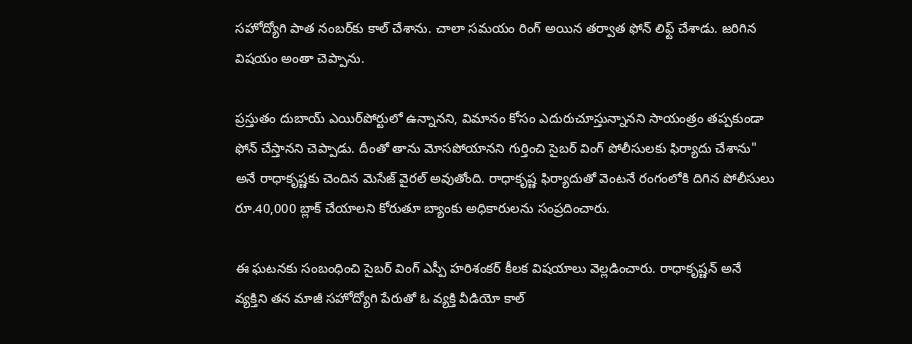సహోద్యోగి పాత నంబర్‌కు కాల్‌ చేశాను. చాలా సమయం రింగ్‌ అయిన తర్వాత ఫోన్‌ లిఫ్ట్‌ చేశాడు. జరిగిన విషయం అంతా చెప్పాను.

ప్రస్తుతం దుబాయ్‌ ఎయిర్‌పోర్టులో ఉన్నానని, విమానం కోసం ఎదురుచూస్తున్నానని సాయంత్రం తప్పకుండా ఫోన్‌ చేస్తానని చెప్పాడు. దీంతో తాను మోసపోయానని గుర్తించి సైబర్‌ వింగ్‌ పోలీసులకు ఫిర్యాదు చేశాను" అనే రాధాకృష్ణకు చెందిన మెసేజ్‌ వైరల్‌ అవుతోంది. రాధాకృష్ణ ఫిర్యాదుతో వెంటనే రంగంలోకి దిగిన పోలీసులు రూ.40,000 బ్లాక్‌ చేయాలని కోరుతూ బ్యాంకు అధికారులను సంప్రదించారు.

ఈ ఘటనకు సంబంధించి సైబర్‌ వింగ్‌ ఎస్పీ హరిశంకర్‌ కీలక విషయాలు వెల్లడించారు. రాధాకృష్ణన్‌ అనే వ్యక్తిని తన మాజీ సహోద్యోగి పేరుతో ఓ వ్యక్తి వీడియో కాల్‌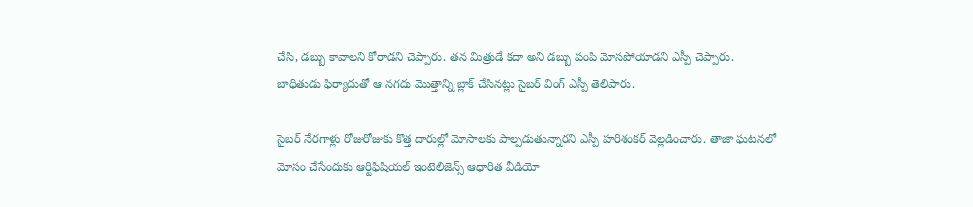చేసి, డబ్బు కావాలని కోరాడని చెప్పారు. తన మిత్రుడే కదా అని డబ్బు పంపి మోసపోయాడని ఎస్పీ చెప్పారు. బాధితుడు ఫిర్యాదుతో ఆ నగదు మొత్తాన్ని బ్లాక్‌ చేసినట్లు సైబర్‌ వింగ్‌ ఎస్పీ తెలిపారు.

సైబర్‌ నేరగాళ్లు రోజురోజుకు కొత్త దారుల్లో మోసాలకు పాల్పడుతున్నారని ఎస్పీ హరిశంకర్‌ వెల్లడించారు. తాజా ఘటనలో మోసం చేసేందుకు ఆర్టిఫిషియల్‌ ఇంటెలిజెన్స్‌ ఆధారిత వీడియో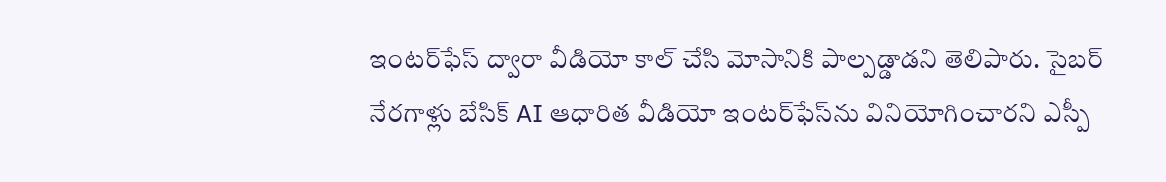ఇంటర్‌ఫేస్‌ ద్వారా వీడియో కాల్ చేసి మోసానికి పాల్పడ్డాడని తెలిపారు. సైబర్‌ నేరగాళ్లు బేసిక్‌ AI ఆధారిత వీడియో ఇంటర్‌ఫేస్‌ను వినియోగించారని ఎస్పీ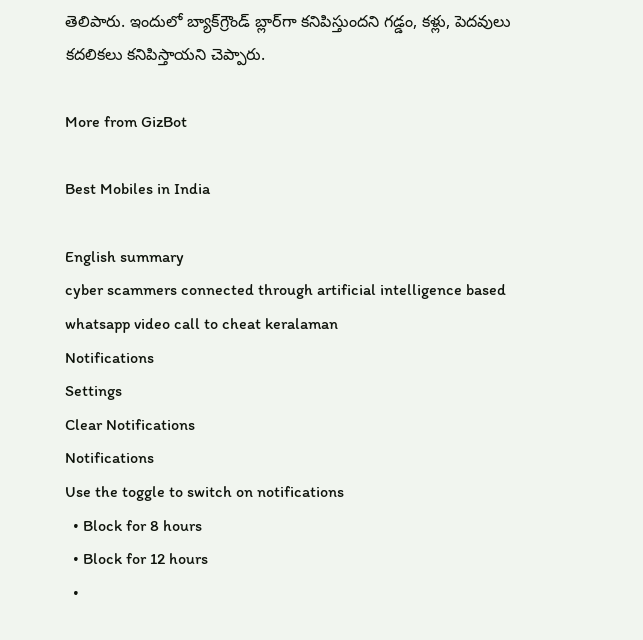తెలిపారు. ఇందులో బ్యాక్‌గ్రౌండ్‌ బ్లార్‌గా కనిపిస్తుందని గడ్డం, కళ్లు, పెదవులు కదలికలు కనిపిస్తాయని చెప్పారు.

More from GizBot

Best Mobiles in India

English summary
cyber scammers connected through artificial intelligence based whatsapp video call to cheat keralaman
Notifications
Settings
Clear Notifications
Notifications
Use the toggle to switch on notifications
  • Block for 8 hours
  • Block for 12 hours
  •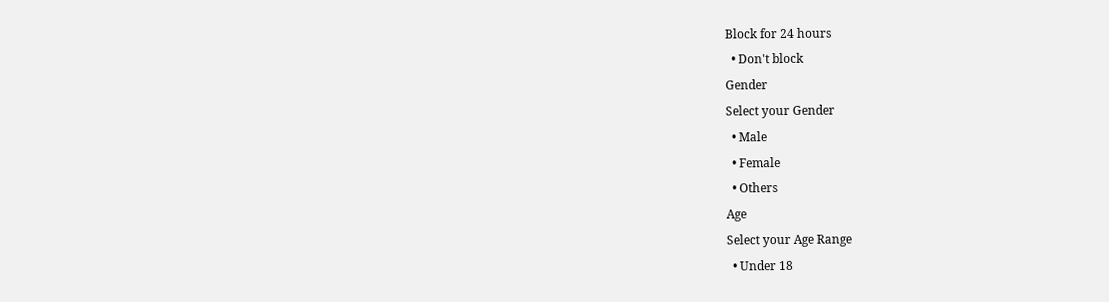Block for 24 hours
  • Don't block
Gender
Select your Gender
  • Male
  • Female
  • Others
Age
Select your Age Range
  • Under 18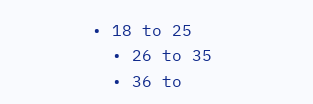• 18 to 25
  • 26 to 35
  • 36 to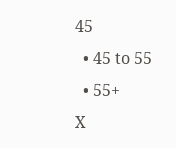45
  • 45 to 55
  • 55+
X